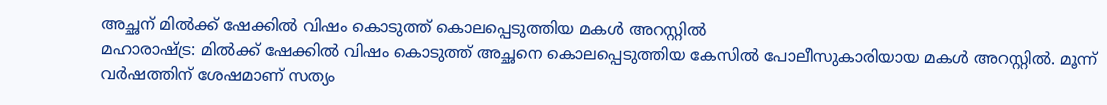അച്ഛന് മിൽക്ക് ഷേക്കിൽ വിഷം കൊടുത്ത് കൊലപ്പെടുത്തിയ മകൾ അറസ്റ്റിൽ
മഹാരാഷ്ട്ര: മിൽക്ക് ഷേക്കിൽ വിഷം കൊടുത്ത് അച്ഛനെ കൊലപ്പെടുത്തിയ കേസിൽ പോലീസുകാരിയായ മകൾ അറസ്റ്റിൽ. മൂന്ന് വർഷത്തിന് ശേഷമാണ് സത്യം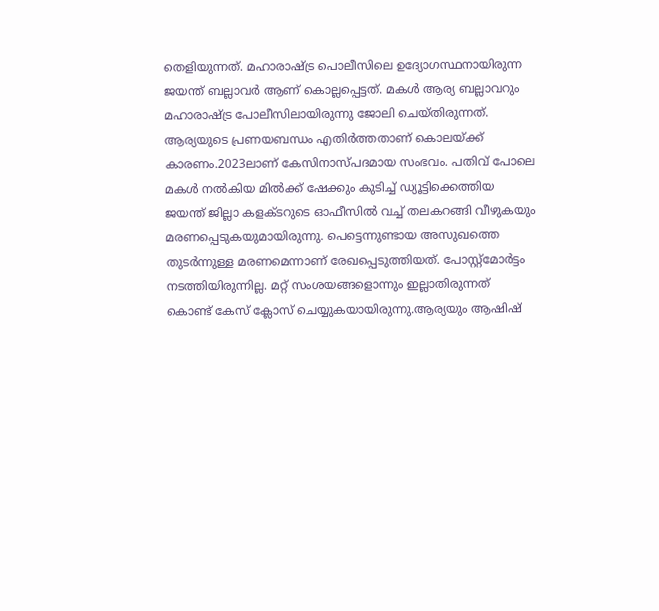തെളിയുന്നത്. മഹാരാഷ്ട്ര പൊലീസിലെ ഉദ്യോഗസ്ഥനായിരുന്ന ജയന്ത് ബല്ലാവർ ആണ് കൊല്ലപ്പെട്ടത്. മകൾ ആര്യ ബല്ലാവറും മഹാരാഷ്ട്ര പോലീസിലായിരുന്നു ജോലി ചെയ്തിരുന്നത്. ആര്യയുടെ പ്രണയബന്ധം എതിർത്തതാണ് കൊലയ്ക്ക് കാരണം.2023ലാണ് കേസിനാസ്പദമായ സംഭവം. പതിവ് പോലെ മകൾ നൽകിയ മിൽക്ക് ഷേക്കും കുടിച്ച് ഡ്യൂട്ടിക്കെത്തിയ ജയന്ത് ജില്ലാ കളക്ടറുടെ ഓഫീസിൽ വച്ച് തലകറങ്ങി വീഴുകയും മരണപ്പെടുകയുമായിരുന്നു. പെട്ടെന്നുണ്ടായ അസുഖത്തെ തുടർന്നുള്ള മരണമെന്നാണ് രേഖപ്പെടുത്തിയത്. പോസ്റ്റ്മോർട്ടം നടത്തിയിരുന്നില്ല. മറ്റ് സംശയങ്ങളൊന്നും ഇല്ലാതിരുന്നത് കൊണ്ട് കേസ് ക്ലോസ് ചെയ്യുകയായിരുന്നു.ആര്യയും ആഷിഷ്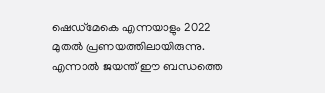ഷെഡ്മേകെ എന്നയാളും 2022 മുതൽ പ്രണയത്തിലായിരുന്നു. എന്നാൽ ജയന്ത് ഈ ബന്ധത്തെ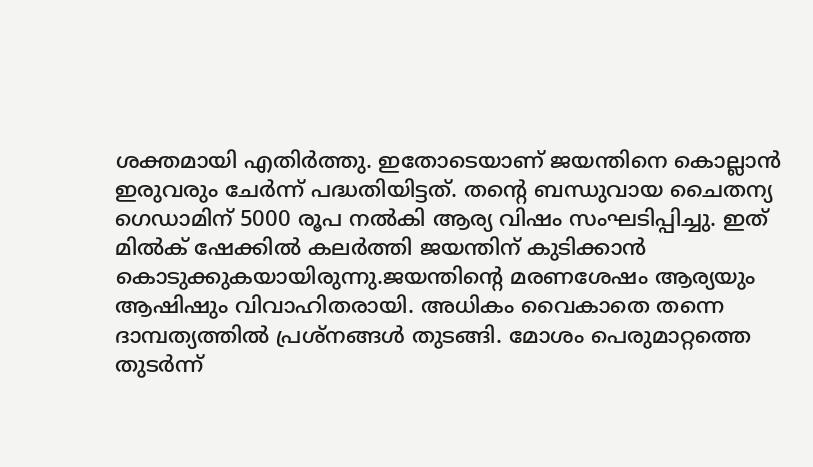ശക്തമായി എതിർത്തു. ഇതോടെയാണ് ജയന്തിനെ കൊല്ലാൻ ഇരുവരും ചേർന്ന് പദ്ധതിയിട്ടത്. തന്റെ ബന്ധുവായ ചൈതന്യ ഗെഡാമിന് 5000 രൂപ നൽകി ആര്യ വിഷം സംഘടിപ്പിച്ചു. ഇത് മിൽക് ഷേക്കിൽ കലർത്തി ജയന്തിന് കുടിക്കാൻ കൊടുക്കുകയായിരുന്നു.ജയന്തിന്റെ മരണശേഷം ആര്യയും ആഷിഷും വിവാഹിതരായി. അധികം വൈകാതെ തന്നെ ദാമ്പത്യത്തിൽ പ്രശ്നങ്ങൾ തുടങ്ങി. മോശം പെരുമാറ്റത്തെ തുടർന്ന്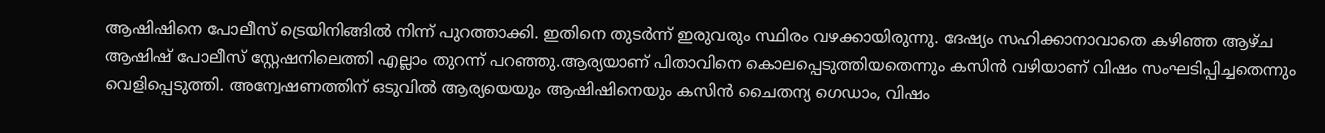ആഷിഷിനെ പോലീസ് ട്രെയിനിങ്ങിൽ നിന്ന് പുറത്താക്കി. ഇതിനെ തുടർന്ന് ഇരുവരും സ്ഥിരം വഴക്കായിരുന്നു. ദേഷ്യം സഹിക്കാനാവാതെ കഴിഞ്ഞ ആഴ്ച ആഷിഷ് പോലീസ് സ്റ്റേഷനിലെത്തി എല്ലാം തുറന്ന് പറഞ്ഞു.ആര്യയാണ് പിതാവിനെ കൊലപ്പെടുത്തിയതെന്നും കസിൻ വഴിയാണ് വിഷം സംഘടിപ്പിച്ചതെന്നും വെളിപ്പെടുത്തി. അന്വേഷണത്തിന് ഒടുവിൽ ആര്യയെയും ആഷിഷിനെയും കസിൻ ചൈതന്യ ഗെഡാം, വിഷം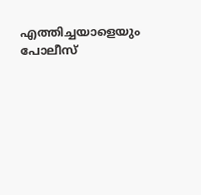എത്തിച്ചയാളെയും പോലീസ്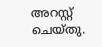അറസ്റ്റ് ചെയ്തു.